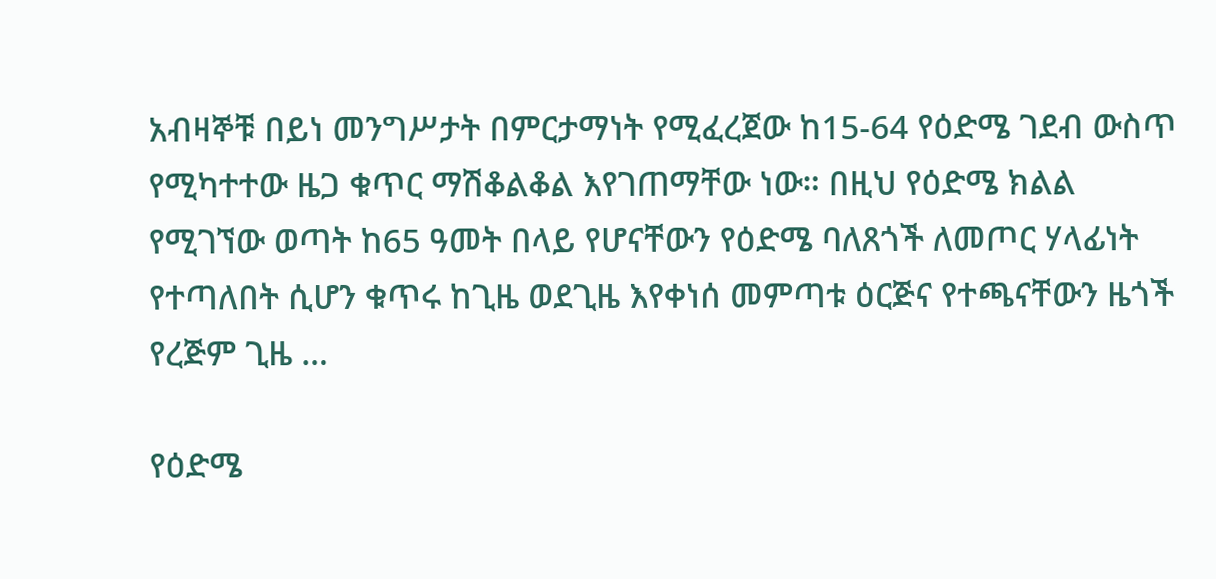አብዛኞቹ በይነ መንግሥታት በምርታማነት የሚፈረጀው ከ15-64 የዕድሜ ገደብ ውስጥ የሚካተተው ዜጋ ቁጥር ማሽቆልቆል እየገጠማቸው ነው። በዚህ የዕድሜ ክልል የሚገኘው ወጣት ከ65 ዓመት በላይ የሆናቸውን የዕድሜ ባለጸጎች ለመጦር ሃላፊነት የተጣለበት ሲሆን ቁጥሩ ከጊዜ ወደጊዜ እየቀነሰ መምጣቱ ዕርጅና የተጫናቸውን ዜጎች የረጅም ጊዜ …

የዕድሜ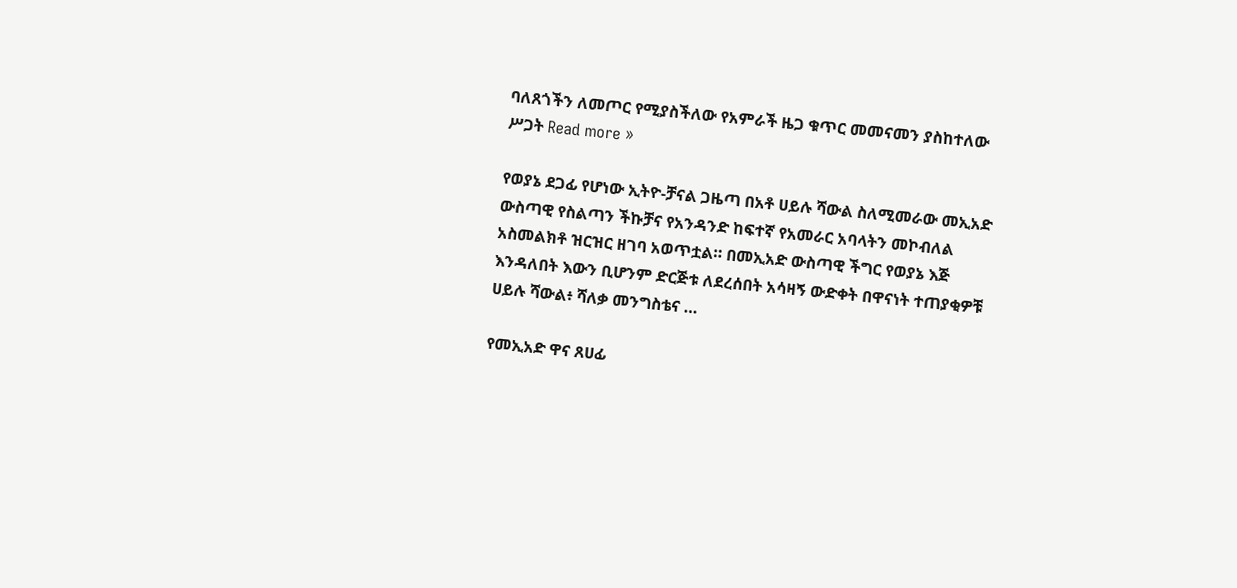ባለጸጎችን ለመጦር የሚያስችለው የአምራች ዜጋ ቁጥር መመናመን ያስከተለው ሥጋት Read more »

የወያኔ ደጋፊ የሆነው ኢትዮ-ቻናል ጋዜጣ በአቶ ሀይሉ ሻውል ስለሚመራው መኢአድ ውስጣዊ የስልጣን ችኩቻና የአንዳንድ ከፍተኛ የአመራር አባላትን መኮብለል አስመልክቶ ዝርዝር ዘገባ አወጥቷል። በመኢአድ ውስጣዊ ችግር የወያኔ እጅ እንዳለበት እውን ቢሆንም ድርጅቱ ለደረሰበት አሳዛኝ ውድቀት በዋናነት ተጠያቂዎቹ ሀይሉ ሻውል፥ ሻለቃ መንግስቴና …

የመኢአድ ዋና ጸሀፊ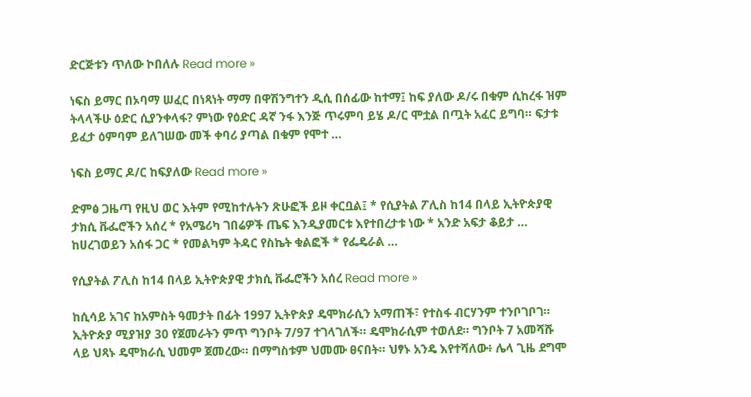ድርጅቱን ጥለው ኮበለሉ Read more »

ነፍስ ይማር በኦባማ ሠፈር በነጻነት ማማ በዋሽንግተን ዲሲ በሰፊው ከተማ፤ ከፍ ያለው ዶ/ሩ በቁም ሲከረፋ ዝም ትላላችሁ ዕድር ሲያንቀላፋ? ምነው የዕድር ዳኛ ንፋ እንጅ ጥሩምባ ይሄ ዶ/ር ሞቷል በጧት አፈር ይግባ። ፍታቱ ይፈታ ዕምባም ይለገሠው መች ቀባሪ ያጣል በቁም የሞተ …

ነፍስ ይማር ዶ/ር ከፍያለው Read more »

ድምፅ ጋዜጣ የዚህ ወር እትም የሚከተሉትን ጽሁፎች ይዞ ቀርቧል፤ * የሲያትል ፖሊስ ከ14 በላይ ኢትዮጵያዊ ታክሲ ቩፌሮችን አሰረ * የአሜሪካ ገበሬዎች ጤፍ እንዲያመርቱ እየተበረታቱ ነው * አንድ አፍታ ቆይታ … ከሀረገወይን አሰፋ ጋር * የመልካም ትዳር የስኬት ቁልፎች * የፌዴራል …

የሲያትል ፖሊስ ከ14 በላይ ኢትዮጵያዊ ታክሲ ቩፌሮችን አሰረ Read more »

ከሲሳይ አገና ከአምስት ዓመታት በፊት 1997 ኢትዮጵያ ዴሞክራሲን አማጠች፣ የተስፋ ብርሃንም ተንቦገቦገ። ኢትዮጵያ ሚያዝያ 30 የጀመራትን ምጥ ግንቦት 7/97 ተገላገለች። ዴሞክራሲም ተወለደ። ግንቦት 7 አመሻሹ ላይ ህጻኑ ዴሞክራሲ ህመም ጀመረው። በማግስቱም ህመሙ ፀናበት። ህፃኑ አንዴ እየተሻለው፥ ሌላ ጊዜ ደግሞ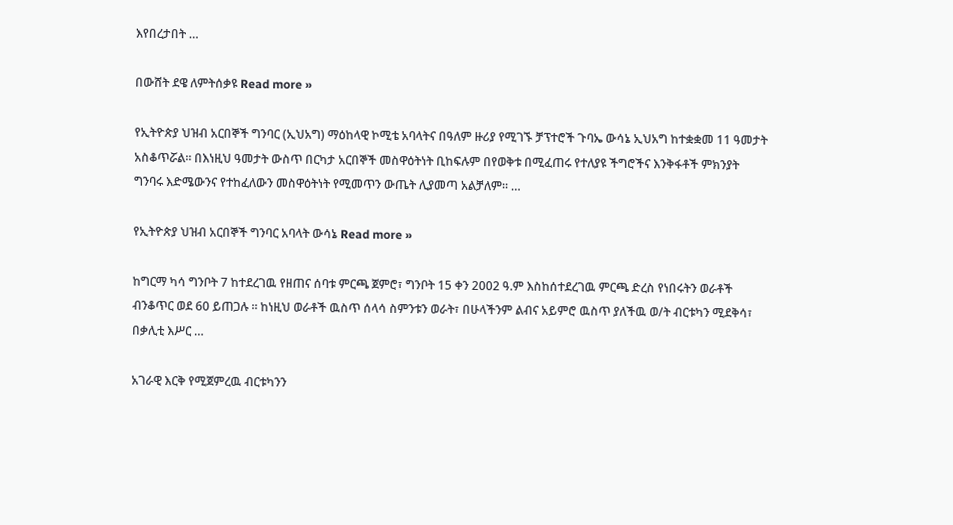እየበረታበት …

በውሸት ደዌ ለምትሰቃዩ Read more »

የኢትዮጵያ ህዝብ አርበኞች ግንባር (ኢህአግ) ማዕከላዊ ኮሚቴ አባላትና በዓለም ዙሪያ የሚገኙ ቻፕተሮች ጉባኤ ውሳኔ ኢህአግ ከተቋቋመ 11 ዓመታት አስቆጥሯል። በእነዚህ ዓመታት ውስጥ በርካታ አርበኞች መስዋዕትነት ቢከፍሉም በየወቅቱ በሚፈጠሩ የተለያዩ ችግሮችና እንቅፋቶች ምክንያት ግንባሩ እድሜውንና የተከፈለውን መስዋዕትነት የሚመጥን ውጤት ሊያመጣ አልቻለም። …

የኢትዮጵያ ህዝብ አርበኞች ግንባር አባላት ውሳኔ Read more »

ከግርማ ካሳ ግንቦት 7 ከተደረገዉ የዘጠና ሰባቱ ምርጫ ጀምሮ፣ ግንቦት 15 ቀን 2002 ዓ.ም እስከሰተደረገዉ ምርጫ ድረስ የነበሩትን ወራቶች ብንቆጥር ወደ 60 ይጠጋሉ ። ከነዚህ ወራቶች ዉስጥ ሰላሳ ስምንቱን ወራት፣ በሁላችንም ልብና አይምሮ ዉስጥ ያለችዉ ወ/ት ብርቱካን ሚደቅሳ፣ በቃሊቲ እሥር …

አገራዊ እርቅ የሚጀምረዉ ብርቱካንን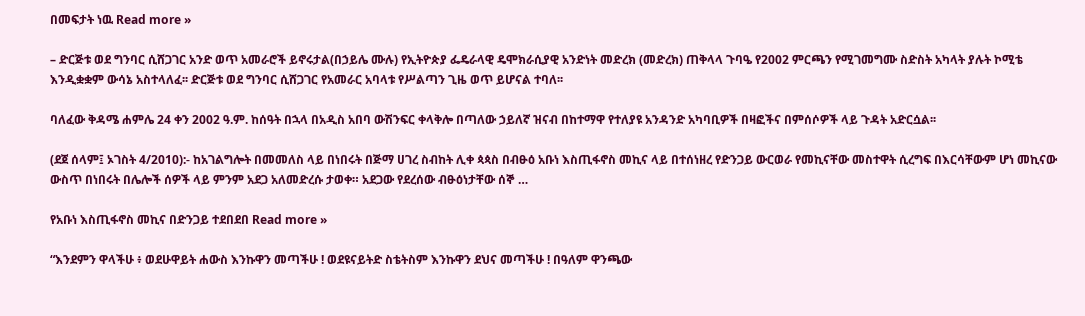በመፍታት ነዉ Read more »

– ድርጅቱ ወደ ግንባር ሲሸጋገር አንድ ወጥ አመራሮች ይኖሩታል(በኃይሌ ሙሉ) የኢትዮጵያ ፌዴራላዊ ዴሞክራሲያዊ አንድነት መድረክ (መድረክ) ጠቅላላ ጉባዔ የ2002 ምርጫን የሚገመግሙ ስድስት አካላት ያሉት ኮሚቴ እንዲቋቋም ውሳኔ አስተላለፈ፡፡ ድርጅቱ ወደ ግንባር ሲሸጋገር የአመራር አባላቱ የሥልጣን ጊዜ ወጥ ይሆናል ተባለ፡፡

ባለፈው ቅዳሜ ሐምሌ 24 ቀን 2002 ዓ.ም. ከሰዓት በኋላ በአዲስ አበባ ውሽንፍር ቀላቅሎ በጣለው ኃይለኛ ዝናብ በከተማዋ የተለያዩ አንዳንድ አካባቢዎች በዛፎችና በምሰሶዎች ላይ ጉዳት አድርሷል፡፡

(ደጀ ሰላም፤ ኦገስት 4/2010):- ከአገልግሎት በመመለስ ላይ በነበሩት በጅማ ሀገረ ስብከት ሊቀ ጳጳስ በብፁዕ አቡነ እስጢፋኖስ መኪና ላይ በተሰነዘረ የድንጋይ ውርወራ የመኪናቸው መስተዋት ሲረግፍ በእርሳቸውም ሆነ መኪናው ውስጥ በነበሩት በሌሎች ሰዎች ላይ ምንም አደጋ አለመድረሱ ታወቀ። አደጋው የደረሰው ብፁዕነታቸው ሰኞ …

የአቡነ እስጢፋኖስ መኪና በድንጋይ ተደበደበ Read more »

“እንደምን ዋላችሁ ፥ ወደሁዋይት ሐውስ እንኩዋን መጣችሁ ! ወደዩናይትድ ስቴትስም እንኩዋን ደህና መጣችሁ ! በዓለም ዋንጫው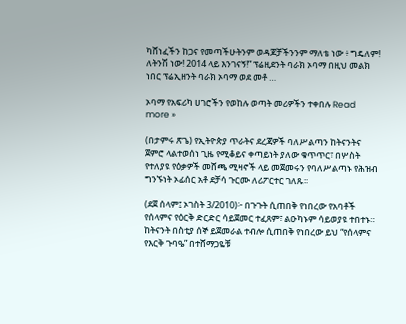ካሸነፈችን ከጋና የመጣችሁትንም ወዳጆቻችንንም ማለቴ ነው ፥ ግዴለም! ለትንሽ ነው! 2014 ላይ እንገናኝ!” ፕሬዚደንት ባራክ ኦባማ በዚህ መልክ ነበር ፕሬኢዘንት ባራክ ኦባማ ወደ መቶ …

ኦባማ የአፍሪካ ሀገሮችን የወከሉ ወጣት መሪዎችን ተቀበሉ Read more »

(በታምሩ ጽጌ) የኢትዮጵያ ጥራትና ደረጃዎች ባለሥልጣን ከትናንትና ጀምሮ ላልተወሰነ ጊዜ የሚቆይና ቀጣይነት ያለው ቁጥጥር፣ በሦስት የተለያዩ የዕቃዎች መሸጫ ሚዛኖች ላይ መጀመሩን የባለሥልጣኑ የሕዝብ ግንኙነት ኦፊሰር አቶ ደቻሳ ጉርሙ ለሪፖርተር ገለጹ፡፡

(ደጀ ሰላም፤ ኦገስት 3/2010)፦ በጉጉት ሲጠበቅ የነበረው የአባቶች የሰላምና የዕርቅ ድርድር ሳይጀመር ተፈጸም፣ ልዑካኑም ሳይወያዩ ተበተኑ። ከትናንት በስቲያ ሰኞ ይጀመራል ተብሎ ሲጠበቅ የነበረው ይህ “የሰላምና የእርቅ ጉባዔ” በተሸማጋዬቹ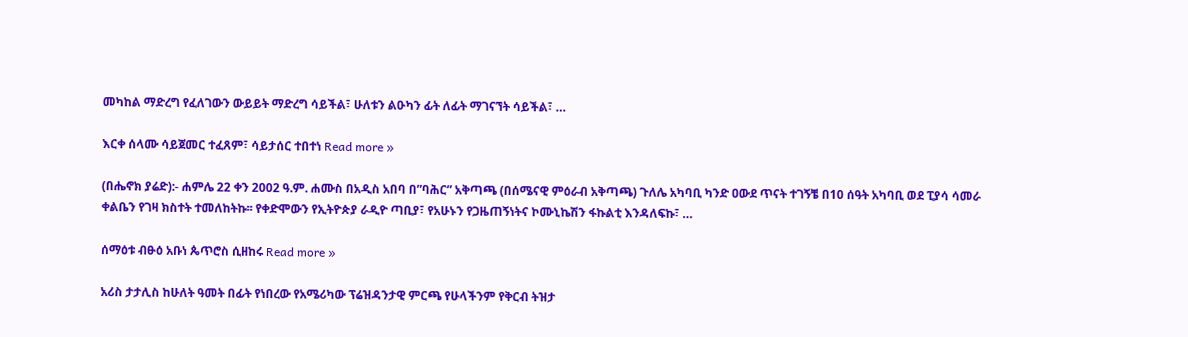መካከል ማድረግ የፈለገውን ውይይት ማድረግ ሳይችል፣ ሁለቱን ልዑካን ፊት ለፊት ማገናኘት ሳይችል፣ …

እርቀ ሰላሙ ሳይጀመር ተፈጸም፣ ሳይታሰር ተበተነ Read more »

(በሔኖክ ያሬድ):- ሐምሌ 22 ቀን 2002 ዓ.ም. ሐሙስ በአዲስ አበባ በ”ባሕር” አቅጣጫ (በሰሜናዊ ምዕራብ አቅጣጫ) ጉለሌ አካባቢ ካንድ ዐውደ ጥናት ተገኝቼ በ10 ሰዓት አካባቢ ወደ ፒያሳ ሳመራ ቀልቤን የገዛ ክስተት ተመለከትኩ፡፡ የቀድሞውን የኢትዮጵያ ራዲዮ ጣቢያ፣ የአሁኑን የጋዜጠኝነትና ኮሙኒኬሽን ፋኩልቲ እንዳለፍኩ፣ …

ሰማዕቱ ብፁዕ አቡነ ጴጥሮስ ሲዘከሩ Read more »

አሪስ ታታሊስ ከሁለት ዓመት በፊት የነበረው የአሜሪካው ፕሬዝዳንታዊ ምርጫ የሁላችንም የቅርብ ትዝታ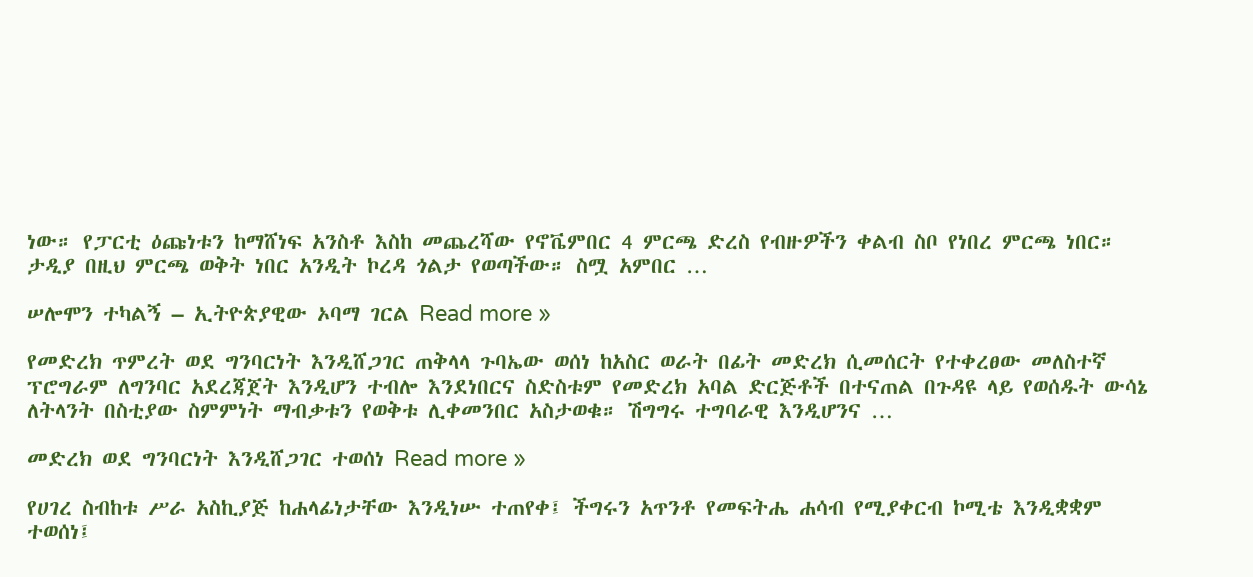ነው። የፓርቲ ዕጩነቱን ከማሸነፍ አንስቶ እስከ መጨረሻው የኖቬምበር 4 ምርጫ ድረስ የብዙዎችን ቀልብ ስቦ የነበረ ምርጫ ነበር። ታዲያ በዚህ ምርጫ ወቅት ነበር አንዲት ኮረዳ ጎልታ የወጣችው። ስሟ አምበር …

ሠሎሞን ተካልኝ – ኢትዮጵያዊው ኦባማ ገርል Read more »

የመድረክ ጥምረት ወደ ግንባርነት እንዲሸጋገር ጠቅላላ ጉባኤው ወሰነ ከአስር ወራት በፊት መድረክ ሲመሰርት የተቀረፀው መለስተኛ ፕሮግራም ለግንባር አደረጃጀት እንዲሆን ተብሎ እንደነበርና ስድስቱም የመድረክ አባል ድርጅቶች በተናጠል በጉዳዩ ላይ የወሰዱት ውሳኔ ለትላንት በስቲያው ስምምነት ማብቃቱን የወቅቱ ሊቀመንበር አስታወቁ። ሽግግሩ ተግባራዊ እንዲሆንና …

መድረክ ወደ ግንባርነት እንዲሸጋገር ተወሰነ Read more »

የሀገረ ስብከቱ ሥራ አስኪያጅ ከሐላፊነታቸው እንዲነሡ ተጠየቀ፤ ችግሩን አጥንቶ የመፍትሔ ሐሳብ የሚያቀርብ ኮሚቴ እንዲቋቋም ተወሰነ፤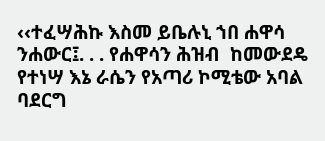‹‹ተፈሣሕኩ እስመ ይቤሉኒ ኀበ ሐዋሳ ንሐውር፤. . . የሐዋሳን ሕዝብ  ከመውደዴ የተነሣ እኔ ራሴን የአጣሪ ኮሚቴው አባል ባደርግ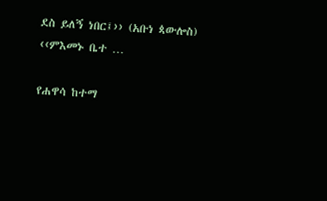ደስ ይለኝ ነበር፤›› (አቡነ ጳውሎስ)  ‹‹ምእመኑ ቤተ …

የሐዋሳ ከተማ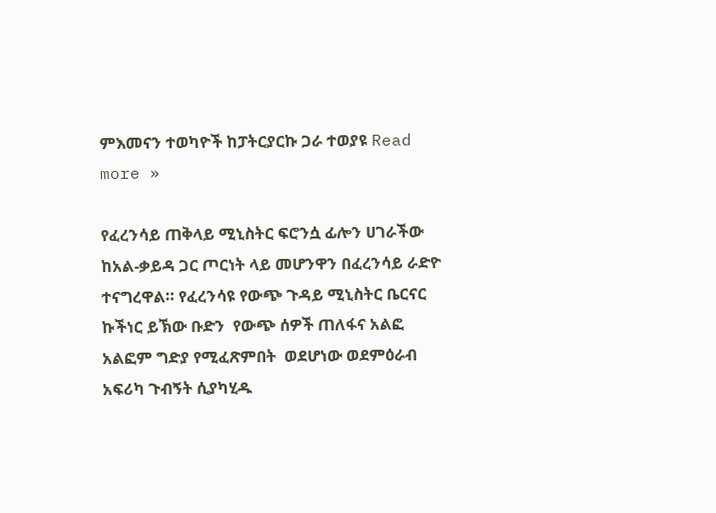ምእመናን ተወካዮች ከፓትርያርኩ ጋራ ተወያዩ Read more »

የፈረንሳይ ጠቅላይ ሚኒስትር ፍሮንሷ ፊሎን ሀገራችው ከአል-ቃይዳ ጋር ጦርነት ላይ መሆንዋን በፈረንሳይ ራድዮ ተናግረዋል። የፈረንሳዩ የውጭ ጉዳይ ሚኒስትር ቤርናር ኩችነር ይኽው ቡድን  የውጭ ሰዎች ጠለፋና አልፎ አልፎም ግድያ የሚፈጽምበት  ወደሆነው ወደምዕራብ አፍሪካ ጉብኝት ሲያካሂዱ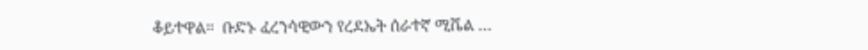ቆይተዋል።  ቡድኑ ፈረንሳዊውን የረደኤት ሰራተኛ ሚሼል …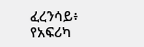ፈረንሳይ፥ የአፍሪካ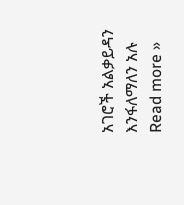አገሮች አልቃይዳን እንፋለማለን አሉ Read more »